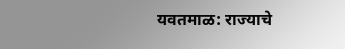यवतमाळ: राज्याचे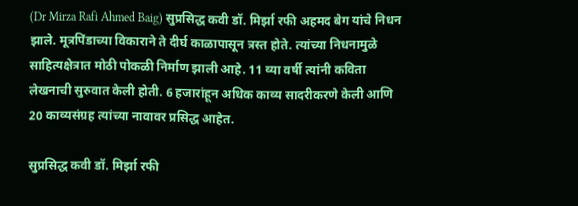(Dr Mirza Rafi Ahmed Baig) सुप्रसिद्ध कवी डॉ. मिर्झा रफी अहमद बेग यांचे निधन झाले. मूत्रपिंडाच्या विकाराने ते दीर्घ काळापासून त्रस्त होते. त्यांच्या निधनामुळे साहित्यक्षेत्रात मोठी पोकळी निर्माण झाली आहे. 11 व्या वर्षी त्यांनी कविता लेखनाची सुरुवात केली होती. 6 हजारांहून अधिक काव्य सादरीकरणे केली आणि 20 काव्यसंग्रह त्यांच्या नावावर प्रसिद्ध आहेत.

सुप्रसिद्ध कवी डॉ. मिर्झा रफी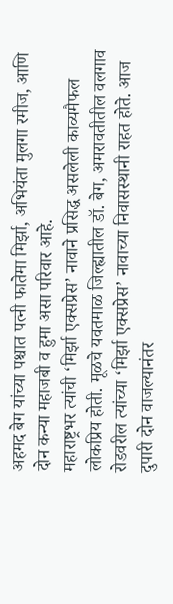अहमद बेग यांच्या पश्चात पत्नी फातेमा मिर्झा, अभियंता मुलगा रमीज, आणि दोन कन्या महाजबी व हुमा असा परिवार आहे.
महाराष्ट्रभर त्यांची ‘मिर्झा एक्सप्रेस’ नावाने प्रसिद्ध असलेली काव्यमैफल लोकप्रिय होती. मूळचे यवतमाळ जिल्ह्यातील डॉ. बेग, अमरावतीतील वलगाव रोडवरील त्यांच्या ‘मिर्झा एक्सप्रेस’ नावाच्या निवासस्थानी राहत होते. आज दुपारी दोन वाजल्यानंतर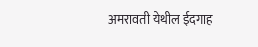अमरावती येथील ईदगाह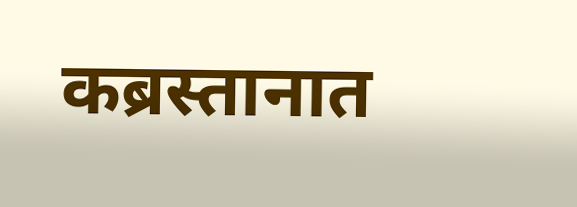कब्रस्तानात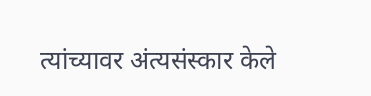त्यांच्यावर अंत्यसंस्कार केले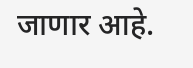जाणार आहे.